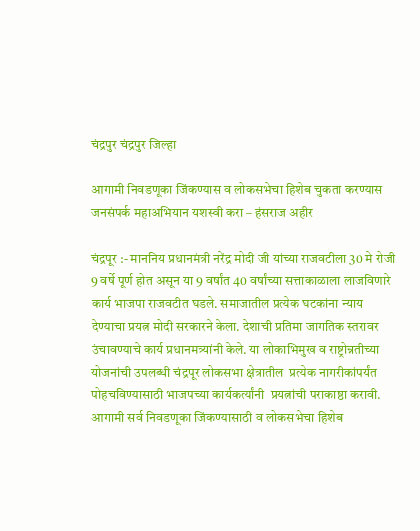चंद्रपुर चंद्रपुर जिल्हा

आगामी निवडणूका जिंकण्यास व लोकसभेचा हिशेब चुकता करण्यास जनसंपर्क महाअभियान यशस्वी करा – हंसराज अहीर

चंद्रपूर :- माननिय प्रधानमंत्री नरेंद्र मोदी जी यांच्या राजवटीला 30 मे रोजी 9 वर्षे पूर्ण होत असून या 9 वर्षांत 40 वर्षांच्या सत्ताकाळाला लाजविणारे कार्य भाजपा राजवटीत घडले. समाजातील प्रत्येक घटकांना न्याय देण्याचा प्रयत्न मोदी सरकारने केला. देशाची प्रतिमा जागतिक स्तरावर उंचावण्याचे कार्य प्रधानमत्र्यांनी केले. या लोकाभिमुख व राष्ट्रोन्नतीच्या योजनांची उपलब्धी चंद्रपूर लोकसभा क्षेत्रातील  प्रत्येक नागरीकांपर्यंत पोहचविण्यासाठी भाजपच्या कार्यकर्त्यांनी  प्रयत्नांची पराकाष्ठा करावी. आगामी सर्व निवडणूका जिंकण्यासाठी व लोकसभेचा हिशेब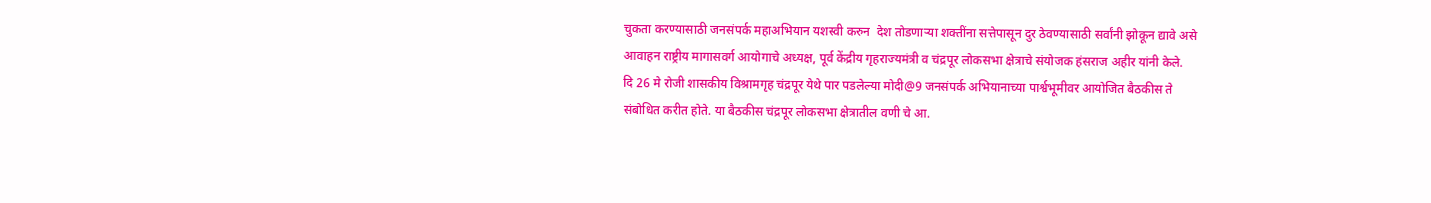चुकता करण्यासाठी जनसंपर्क महाअभियान यशस्वी करुन  देश तोडणाऱ्या शक्तींना सत्तेपासून दुर ठेवण्यासाठी सर्वांनी झोकून द्यावे असे आवाहन राष्ट्रीय मागासवर्ग आयोगाचे अध्यक्ष, पूर्व केंद्रीय गृहराज्यमंत्री व चंद्रपूर लोकसभा क्षेत्राचे संयोजक हंसराज अहीर यांनी केले.
दि 26 मे रोजी शासकीय विश्रामगृह चंद्रपूर येथे पार पडलेल्या मोदी@9 जनसंपर्क अभियानाच्या पार्श्वभूमीवर आयोजित बैठकीस ते संबोधित करीत होते. या बैठकीस चंद्रपूर लोकसभा क्षेत्रातील वणी चे आ.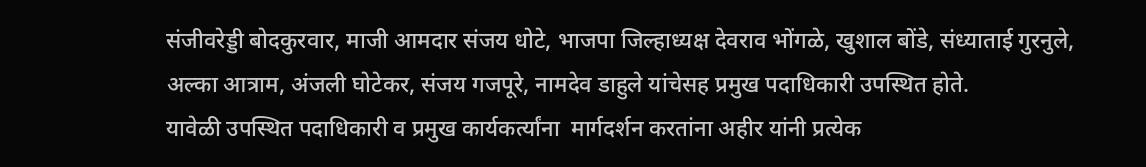संजीवरेड्डी बोदकुरवार, माजी आमदार संजय धोटे, भाजपा जिल्हाध्यक्ष देवराव भोंगळे, खुशाल बोंडे, संध्याताई गुरनुले, अल्का आत्राम, अंजली घोटेकर, संजय गजपूरे, नामदेव डाहुले यांचेसह प्रमुख पदाधिकारी उपस्थित होते.
यावेळी उपस्थित पदाधिकारी व प्रमुख कार्यकर्त्यांना  मार्गदर्शन करतांना अहीर यांनी प्रत्येक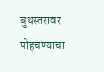बुथस्तरावर पोहचण्याचा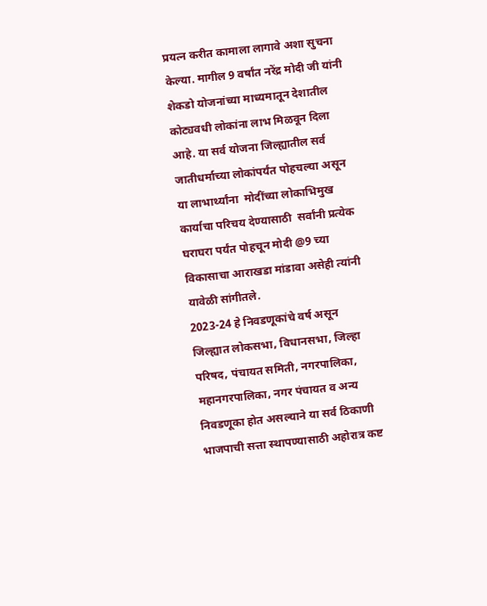प्रयत्न करीत कामाला लागावे अशा सुचना केल्या. मागील 9 वर्षांत नरेंद्र मोदी जी यांनी शेकडो योजनांच्या माध्यमातून देशातील कोट्यवधी लोकांना लाभ मिळवून दिला आहे. या सर्व योजना जिल्ह्यातील सर्व जातीधर्माच्या लोकांपर्यंत पोहचल्या असून या लाभार्थ्यांना  मोदींच्या लोकाभिमुख कार्याचा परिचय देण्यासाठी  सर्वांनी प्रत्येक घराघरा पर्यंत पोहचून मोदी @9 च्या विकासाचा आराखडा मांडावा असेही त्यांनी यावेळी सांगीतले.
2023-24 हे निवडणूकांचे वर्ष असून जिल्ह्यात लोकसभा, विधानसभा, जिल्हा परिषद, पंचायत समिती, नगरपालिका, महानगरपालिका, नगर पंचायत व अन्य निवडणूका होत असल्याने या सर्व ठिकाणी भाजपाची सत्ता स्थापण्यासाठी अहोरात्र कष्ट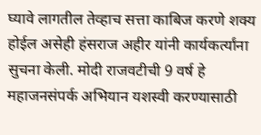घ्यावे लागतील तेव्हाच सत्ता काबिज करणे शक्य होईल असेही हंसराज अहीर यांनी कार्यकर्त्यांना  सुचना केली. मोदी राजवटीची 9 वर्ष हे महाजनसंपर्क अभियान यशस्वी करण्यासाठी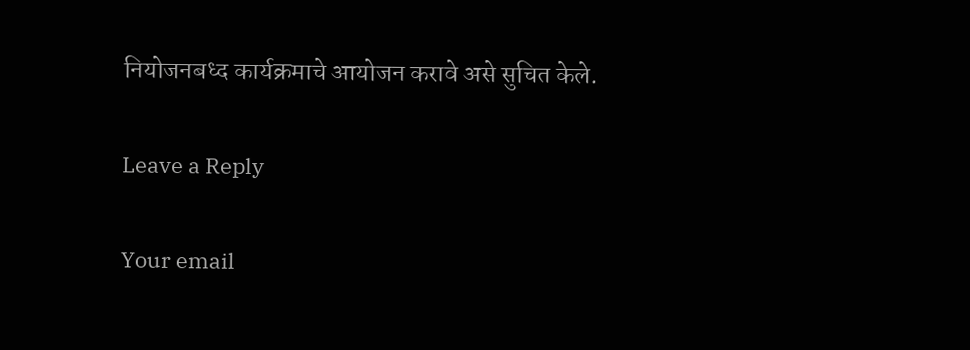नियोजनबध्द कार्यक्रमाचे आयोजन करावे असे सुचित केले.

Leave a Reply

Your email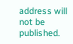address will not be published.